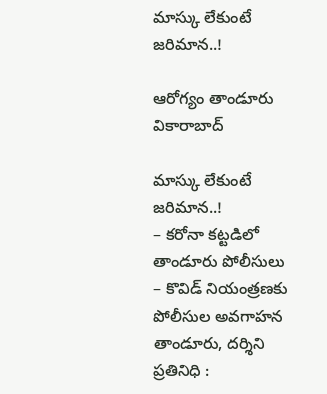మాస్కు లేకుంటే జ‌రిమాన‌..!

ఆరోగ్యం తాండూరు వికారాబాద్

మాస్కు లేకుంటే జ‌రిమాన‌..!
– క‌రోనా క‌ట్టడిలో తాండూరు పోలీసులు
– కొవిడ్ నియంత్ర‌ణ‌కు పోలీసుల‌ అవగాహన
తాండూరు, ద‌ర్శిని ప్ర‌తినిధి :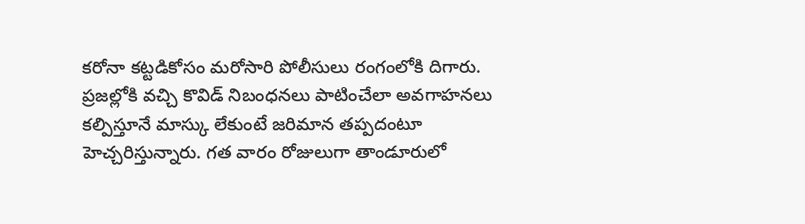కరోనా కట్టడికోసం మరోసారి పోలీసులు రంగంలోకి దిగారు. ప్రజల్లోకి వచ్చి కొవిడ్ నిబంధనలు పాటించేలా అవగాహనలు క‌ల్పిస్తూనే మాస్కు లేకుంటే జరిమాన తప్పదంటూ హెచ్చరిస్తున్నారు. గ‌త వారం రోజులుగా తాండూరులో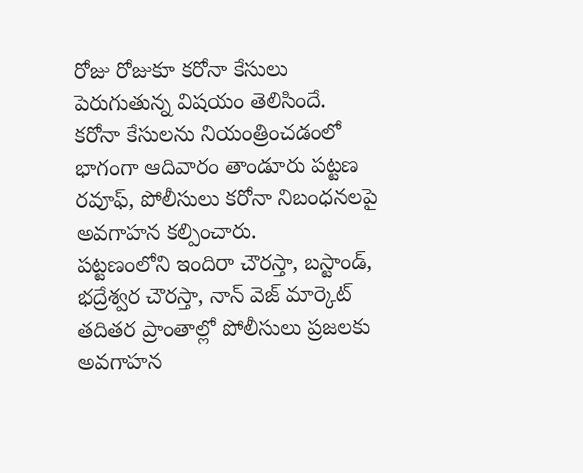రోజు రోజుకూ క‌రోనా కేసులు పెరుగుతున్న విష‌యం తెలిసిందే. క‌రోనా కేసుల‌ను నియంత్రించ‌డంలో భాగంగా ఆదివారం తాండూరు పట్టణ రవూఫ్, పోలీసులు కరోనా నిబంధనలపై అవగాహన కల్పించారు.
పట్టణంలోని ఇందిరా చౌరస్తా, బస్టాండ్, భద్రేశ్వర చౌరస్తా, నాన్ వెజ్ మార్కెట్ తదితర ప్రాంతాల్లో పోలీసులు ప్రజలకు అవగాహన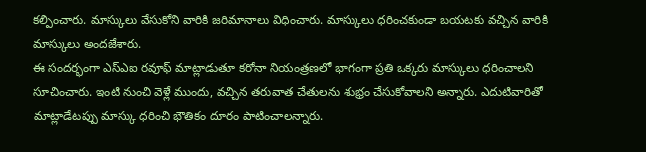కల్పించారు. మాస్కులు వేసుకోని వారికి జరిమానాలు విధించారు. మాస్కులు ధ‌రించ‌కుండా బ‌య‌ట‌కు వ‌చ్చిన వారికి మాస్కులు అందజేశారు.
ఈ సందర్భంగా ఎస్ఎఐ ర‌వూఫ్ మాట్లాడుతూ కరోనా నియంత్రణలో భాగంగా ప్రతి ఒక్కరు మాస్కులు ధరించాలని సూచించారు. ఇంటి నుంచి వెళ్లే ముందు, వచ్చిన తరువాత చేతులను శుభ్రం చేసుకోవాలని అన్నారు. ఎదుటివారితో మాట్లాడేటప్పు మాస్కు ధ‌రించి భౌతికం దూరం పాటించాలన్నారు.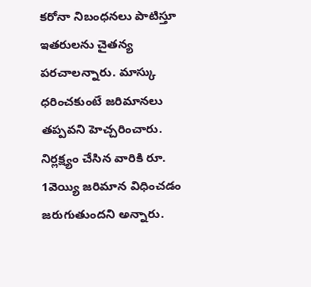కరోనా నిబంధనలు పాటిస్తూ ఇతరులను చైతన్య పరచాలన్నారు. మాస్కు ధరించకుంటే జరిమానలు తప్పవని హెచ్చరించారు. నిర్ల‌క్ష్యం చేసిన వారికి రూ. 1వెయ్యి జ‌రిమాన విధించ‌డం జ‌రుగుతుందని అన్నారు.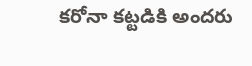క‌రోనా క‌ట్ట‌డికి అంద‌రు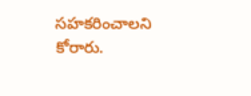స‌హ‌క‌రించాల‌ని కోరారు.